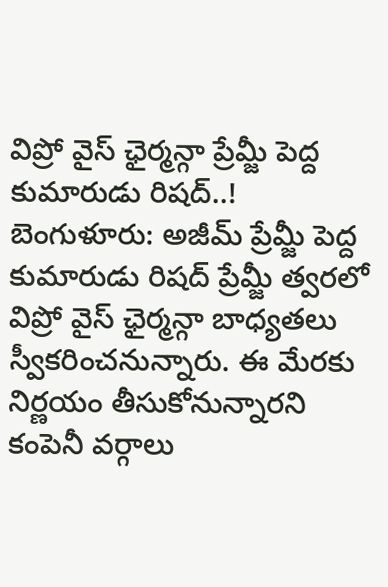విప్రో వైస్ ఛైర్మన్గా ప్రేమ్జీ పెద్ద కుమారుడు రిషద్..!
బెంగుళూరు: అజీమ్ ప్రేమ్జీ పెద్ద కుమారుడు రిషద్ ప్రేమ్జీ త్వరలో విప్రో వైస్ ఛైర్మన్గా బాధ్యతలు స్వీకరించనున్నారు. ఈ మేరకు నిర్ణయం తీసుకోనున్నారని కంపెనీ వర్గాలు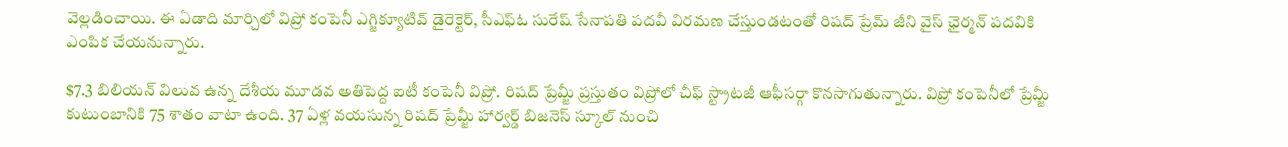వెల్లడించాయి. ఈ ఏడాది మార్చిలో విప్రో కంపెనీ ఎగ్జిక్యూటివ్ డైరెక్టెర్, సీఎఫ్ఓ సురేష్ సేనాపతి పదవీ విరమణ చేస్తుండటంతో రిషద్ ప్రేమ్ జీని వైస్ ఛైర్మన్ పదవికి ఎంపిక చేయనున్నారు.

$7.3 బిలియన్ విలువ ఉన్న దేశీయ మూడవ అతిపెద్ద ఐటీ కంపెనీ విప్రో. రిషద్ ప్రేమ్జీ ప్రస్తుతం విప్రోలో చీఫ్ స్ట్రాటజీ ఆఫీసర్గా కొనసాగుతున్నారు. విప్రో కంపెనీలో ప్రేమ్జీ కుటుంబానికి 75 శాతం వాటా ఉంది. 37 ఏళ్ల వయసున్న రిషద్ ప్రేమ్జీ హార్వర్డ్ బిజనెస్ స్కూల్ నుంచి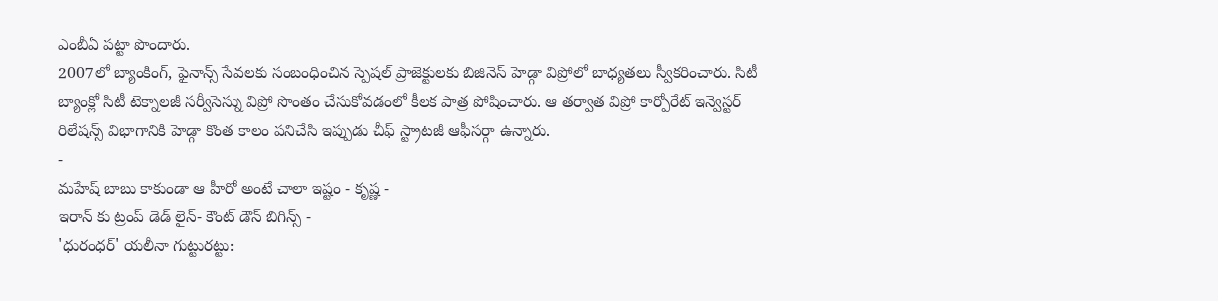ఎంబీఏ పట్టా పొందారు.
2007లో బ్యాంకింగ్, ఫైనాన్స్ సేవలకు సంబంధించిన స్పెషల్ ప్రాజెక్టులకు బిజినెస్ హెడ్గా విప్రోలో బాధ్యతలు స్వీకరించారు. సిటీ బ్యాంక్లో సిటీ టెక్నాలజీ సర్వీసెస్ను విప్రో సొంతం చేసుకోవడంలో కీలక పాత్ర పోషించారు. ఆ తర్వాత విప్రో కార్పోరేట్ ఇన్వెస్టర్ రిలేషన్స్ విభాగానికి హెడ్గా కొంత కాలం పనిచేసి ఇప్పుడు చీఫ్ స్ట్రాటజీ ఆఫీసర్గా ఉన్నారు.
-
మహేష్ బాబు కాకుండా ఆ హీరో అంటే చాలా ఇష్టం - కృష్ణ -
ఇరాన్ కు ట్రంప్ డెడ్ లైన్- కౌంట్ డౌన్ బిగిన్స్ -
'ధురంధర్' యలీనా గుట్టురట్టు: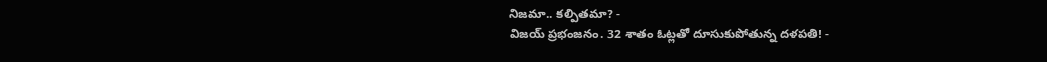నిజమా.. కల్పితమా? -
విజయ్ ప్రభంజనం. 32 శాతం ఓట్లతో దూసుకుపోతున్న దళపతి! -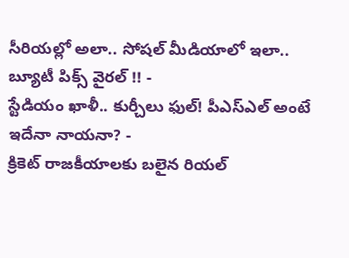సీరియల్లో అలా.. సోషల్ మీడియాలో ఇలా.. బ్యూటీ పిక్స్ వైరల్ !! -
స్టేడియం ఖాళీ.. కుర్చీలు ఫుల్! పీఎస్ఎల్ అంటే ఇదేనా నాయనా? -
క్రికెట్ రాజకీయాలకు బలైన రియల్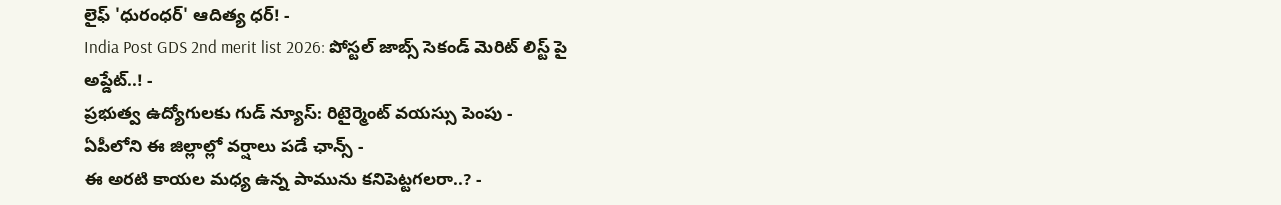లైఫ్ 'ధురంధర్' ఆదిత్య ధర్! -
India Post GDS 2nd merit list 2026: పోస్టల్ జాబ్స్ సెకండ్ మెరిట్ లిస్ట్ పై అప్డేట్..! -
ప్రభుత్వ ఉద్యోగులకు గుడ్ న్యూస్: రిటైర్మెంట్ వయస్సు పెంపు -
ఏపీలోని ఈ జిల్లాల్లో వర్షాలు పడే ఛాన్స్ -
ఈ అరటి కాయల మధ్య ఉన్న పామును కనిపెట్టగలరా..? -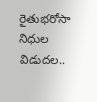రైతుభరోసా నిధుల విడుదల..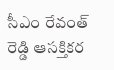సీఎం రేవంత్ రెడ్డి ఆసక్తికర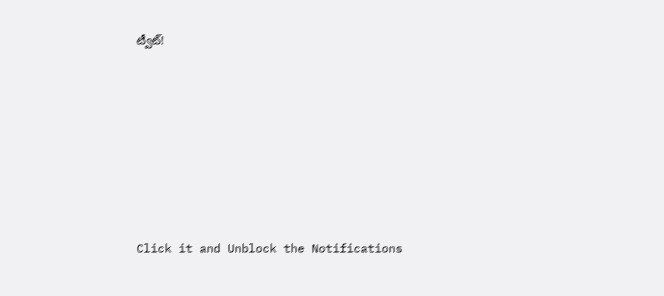ట్వీట్!












Click it and Unblock the Notifications